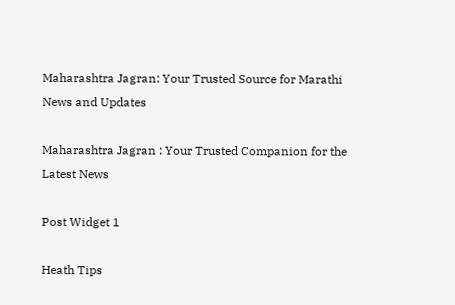Maharashtra Jagran: Your Trusted Source for Marathi News and Updates

Maharashtra Jagran : Your Trusted Companion for the Latest News

Post Widget 1

Heath Tips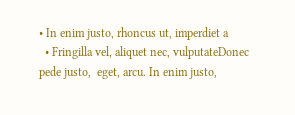• In enim justo, rhoncus ut, imperdiet a
  • Fringilla vel, aliquet nec, vulputateDonec pede justo,  eget, arcu. In enim justo,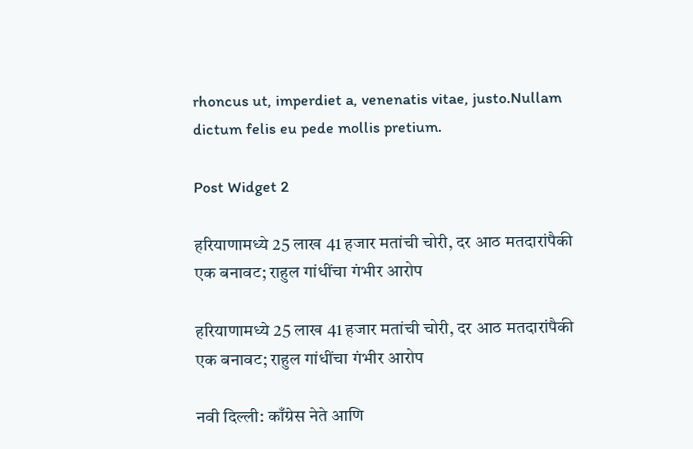rhoncus ut, imperdiet a, venenatis vitae, justo.Nullam dictum felis eu pede mollis pretium.

Post Widget 2

हरियाणामध्ये 25 लाख 41 हजार मतांची चोरी, दर आठ मतदारांपैकी एक बनावट; राहुल गांधींचा गंभीर आरोप

हरियाणामध्ये 25 लाख 41 हजार मतांची चोरी, दर आठ मतदारांपैकी एक बनावट; राहुल गांधींचा गंभीर आरोप

नवी दिल्ली: काँग्रेस नेते आणि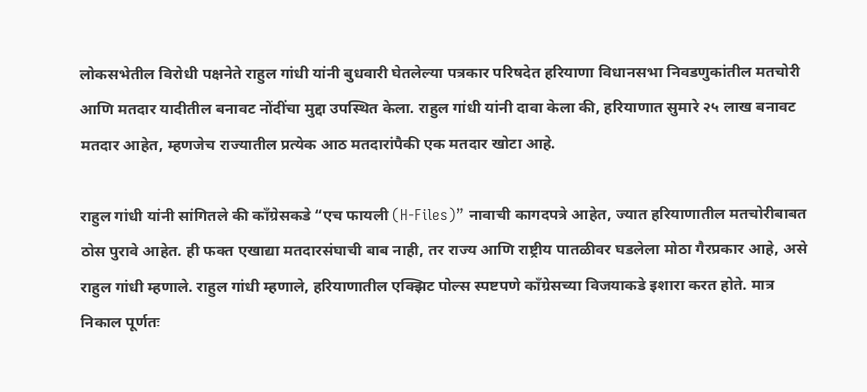लोकसभेतील विरोधी पक्षनेते राहुल गांधी यांनी बुधवारी घेतलेल्या पत्रकार परिषदेत हरियाणा विधानसभा निवडणुकांतील मतचोरी आणि मतदार यादीतील बनावट नोंदींचा मुद्दा उपस्थित केला. राहुल गांधी यांनी दावा केला की, हरियाणात सुमारे २५ लाख बनावट मतदार आहेत, म्हणजेच राज्यातील प्रत्येक आठ मतदारांपैकी एक मतदार खोटा आहे.

राहुल गांधी यांनी सांगितले की काँग्रेसकडे “एच फायली (H-Files)” नावाची कागदपत्रे आहेत, ज्यात हरियाणातील मतचोरीबाबत ठोस पुरावे आहेत. ही फक्त एखाद्या मतदारसंघाची बाब नाही, तर राज्य आणि राष्ट्रीय पातळीवर घडलेला मोठा गैरप्रकार आहे, असे राहुल गांधी म्हणाले. राहुल गांधी म्हणाले, हरियाणातील एक्झिट पोल्स स्पष्टपणे काँग्रेसच्या विजयाकडे इशारा करत होते. मात्र निकाल पूर्णतः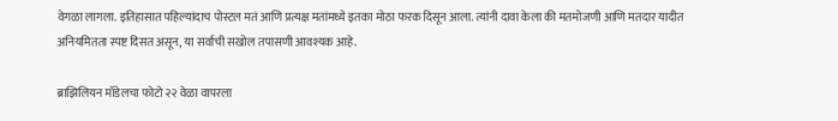वेगळा लागला. इतिहासात पहिल्यांदाच पोस्टल मतं आणि प्रत्यक्ष मतांमध्ये इतका मोठा फरक दिसून आला. त्यांनी दावा केला की मतमोजणी आणि मतदार यादीत अनियमितता स्पष्ट दिसत असून, या सर्वाची सखोल तपासणी आवश्यक आहे.

ब्राझिलियन मॉडेलचा फोटो २२ वेळा वापरला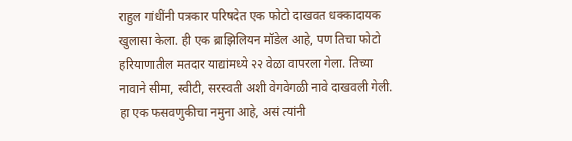राहुल गांधींनी पत्रकार परिषदेत एक फोटो दाखवत धक्कादायक खुलासा केला. ही एक ब्राझिलियन मॉडेल आहे, पण तिचा फोटो हरियाणातील मतदार याद्यांमध्ये २२ वेळा वापरला गेला. तिच्या नावाने सीमा, स्वीटी, सरस्वती अशी वेगवेगळी नावे दाखवली गेली. हा एक फसवणुकीचा नमुना आहे, असं त्यांनी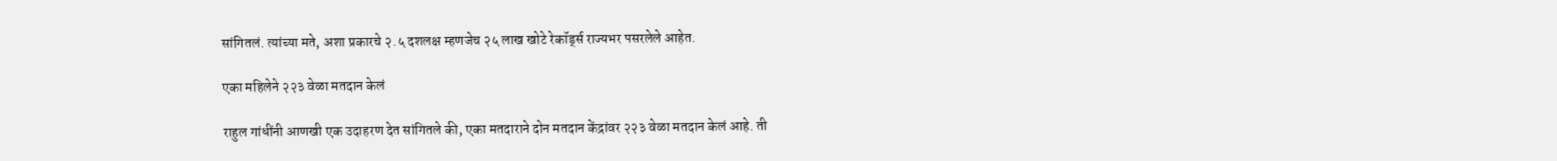सांगितलं. त्यांच्या मते, अशा प्रकारचे २.५ दशलक्ष म्हणजेच २५ लाख खोटे रेकॉर्ड्स राज्यभर पसरलेले आहेत.

एका महिलेने २२३ वेळा मतदान केलं

राहुल गांधींनी आणखी एक उदाहरण देत सांगितले की, एका मतदाराने दोन मतदान केंद्रांवर २२३ वेळा मतदान केलं आहे. ती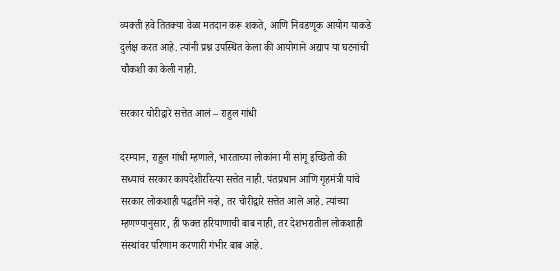व्यक्ती हवे तितक्या वेळा मतदान करू शकते, आणि निवडणूक आयोग याकडे दुर्लक्ष करत आहे. त्यांनी प्रश्न उपस्थित केला की आयोगाने अद्याप या घटनांची चौकशी का केली नाही.

सरकार चोरीद्वारे सत्तेत आलं – राहुल गांधी

दरम्यान, राहुल गांधी म्हणाले, भारताच्या लोकांना मी सांगू इच्छितो की सध्याचं सरकार कायदेशीररित्या सत्तेत नाही. पंतप्रधान आणि गृहमंत्री यांचे सरकार लोकशाही पद्धतीने नव्हे, तर चोरीद्वारे सत्तेत आले आहे. त्यांच्या म्हणण्यानुसार, ही फक्त हरियाणाची बाब नाही, तर देशभरातील लोकशाही संस्थांवर परिणाम करणारी गंभीर बाब आहे.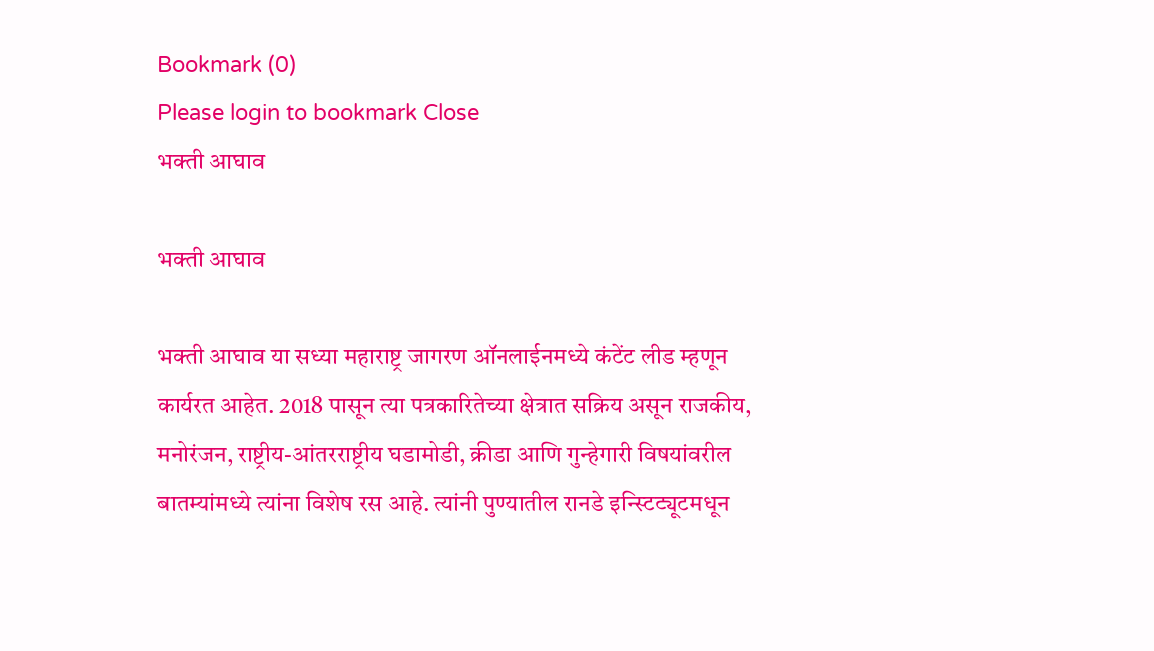Bookmark (0)
Please login to bookmark Close
भक्ती आघाव

भक्ती आघाव

भक्ती आघाव या सध्या महाराष्ट्र जागरण ऑनलाईनमध्ये कंटेंट लीड म्हणून कार्यरत आहेत. 2018 पासून त्या पत्रकारितेच्या क्षेत्रात सक्रिय असून राजकीय, मनोरंजन, राष्ट्रीय-आंतरराष्ट्रीय घडामोडी, क्रीडा आणि गुन्हेगारी विषयांवरील बातम्यांमध्ये त्यांना विशेष रस आहे. त्यांनी पुण्यातील रानडे इन्स्टिट्यूटमधून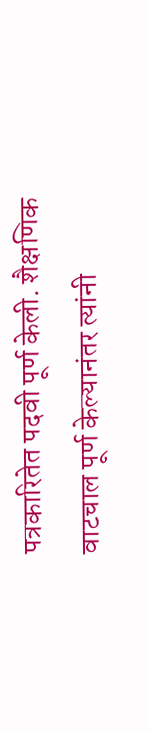पत्रकारितेत पदवी पूर्ण केली. शैक्षणिक वाटचाल पूर्ण केल्यानंतर त्यांनी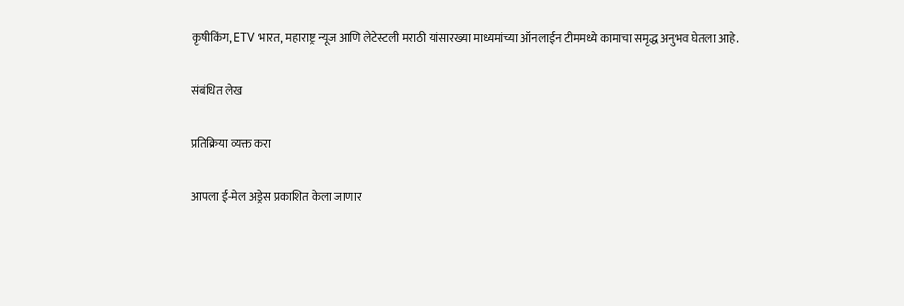कृषीकिंग, ETV भारत, महाराष्ट्र न्यूज आणि लेटेस्टली मराठी यांसारख्या माध्यमांच्या ऑनलाईन टीममध्ये कामाचा समृद्ध अनुभव घेतला आहे.

संबंधित लेख

प्रतिक्रिया व्यक्त करा

आपला ई-मेल अड्रेस प्रकाशित केला जाणार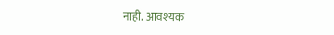नाही. आवश्यक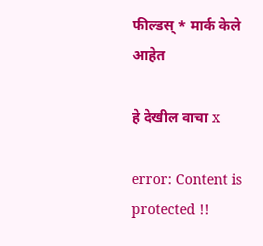फील्डस् * मार्क केले आहेत

हे देखील वाचा x

error: Content is protected !!